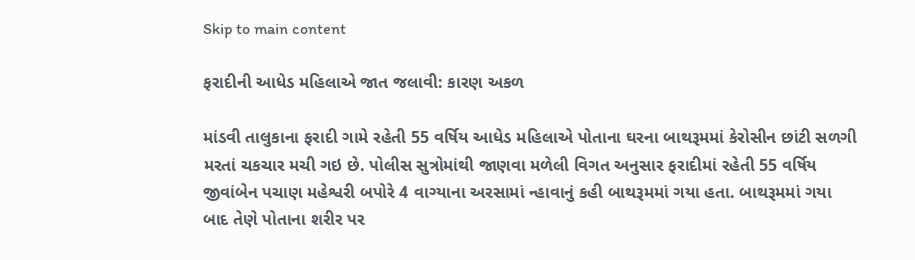Skip to main content

ફરાદીની આધેડ મહિલાએ જાત જલાવી: કારણ અકળ

માંડવી તાલુકાના ફરાદી ગામે રહેતી 55 વર્ષિય આધેડ મહિલાએ પોતાના ઘરના બાથરૂમમાં કેરોસીન છાંટી સળગી મરતાં ચકચાર મચી ગઇ છે. પોલીસ સુત્રોમાંથી જાણવા મળેલી વિગત અનુસાર ફરાદીમાં રહેતી 55 વર્ષિય જીવાંબેન પચાણ મહેશ્વરી બપોરે 4 વાગ્યાના અરસામાં ન્હાવાનું કહી બાથરૂમમાં ગયા હતા. બાથરૂમમાં ગયા બાદ તેણે પોતાના શરીર પર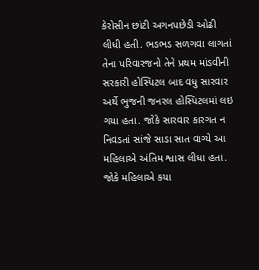કેરોસીન છાંટી અગનપછેડી ઓઢી લીધી હતી. ભડભડ સળગવા લાગતાં તેના પરિવારજનો તેને પ્રથમ માંડવીની સરકારી હોસ્પિટલ બાદ વધુ સારવાર અર્થે ભુજની જનરલ હોસ્પિટલમાં લઇ ગયા હતા. જોકે સારવાર કારગત ન નિવડતાં સાંજે સાડા સાત વાગ્યે આ મહિલાએ અંતિમ શ્વાસ લીધા હતા. જોકે મહિલાએ કયા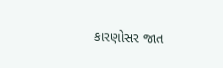કારણોસર જાત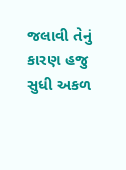જલાવી તેનું કારણ હજુ સુધી અકળ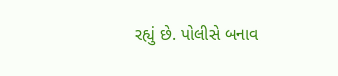રહ્યું છે. પોલીસે બનાવ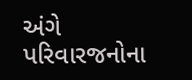અંગે પરિવારજનોના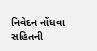નિવેદન નોંધવા સહિતની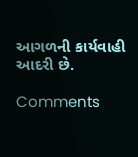આગળની કાર્યવાહી આદરી છે.

Comments